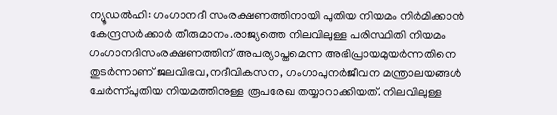ന്യൂഡൽഹി: ഗംഗാനദീ സംരക്ഷണത്തിനായി പുതിയ നിയമം നിർമിക്കാൻ കേന്ദ്രസർക്കാർ തീരുമാനം.രാജ്യത്തെ നിലവിലുള്ള പരിസ്ഥിതി നിയമം ഗംഗാനദിസംരക്ഷണത്തിന് അപര്യാപ്തമെന്ന അഭിപ്രായമുയർന്നതിനെ തുടർന്നാണ് ജലവിഭവ,നദീവികസന, ഗംഗാപുനർജീവന മന്ത്രാലയങ്ങൾ ചേർന്ന്പുതിയ നിയമത്തിനുള്ള രൂപരേഖ തയ്യാറാക്കിയത്. നിലവിലുള്ള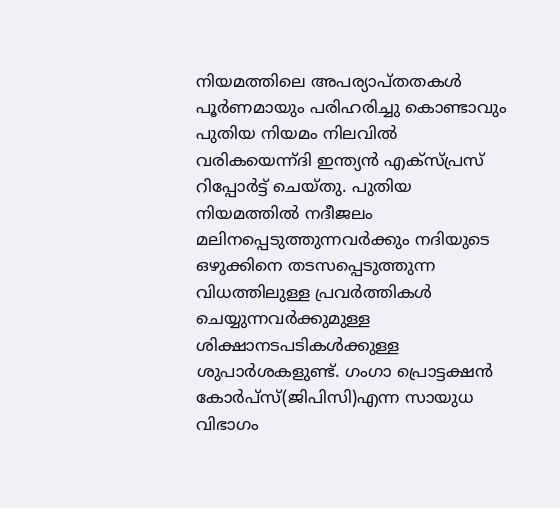നിയമത്തിലെ അപര്യാപ്തതകൾ പൂർണമായും പരിഹരിച്ചു കൊണ്ടാവും പുതിയ നിയമം നിലവിൽ വരികയെന്ന്ദി ഇന്ത്യൻ എക്സ്പ്രസ് റിപ്പോർട്ട് ചെയ്തു. പുതിയ നിയമത്തിൽ നദീജലം മലിനപ്പെടുത്തുന്നവർക്കും നദിയുടെ ഒഴുക്കിനെ തടസപ്പെടുത്തുന്ന വിധത്തിലുള്ള പ്രവർത്തികൾ ചെയ്യുന്നവർക്കുമുള്ള ശിക്ഷാനടപടികൾക്കുള്ള ശുപാർശകളുണ്ട്. ഗംഗാ പ്രൊട്ടക്ഷൻ കോർപ്സ്(ജിപിസി)എന്ന സായുധ വിഭാഗം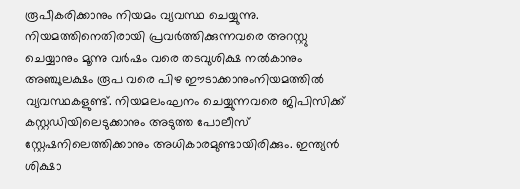രൂപീകരിക്കാനും നിയമം വ്യവസ്ഥ ചെയ്യുന്നു. നിയമത്തിനെതിരായി പ്രവർത്തിക്കുന്നവരെ അറസ്റ്റു ചെയ്യാനും മൂന്നു വർഷം വരെ തടവുശിക്ഷ നൽകാനും അഞ്ചുലക്ഷം രൂപ വരെ പിഴ ഈടാക്കാനുംനിയമത്തിൽ വ്യവസ്ഥകളുണ്ട്. നിയമലംഘനം ചെയ്യുന്നവരെ ജിപിസിക്ക് കസ്റ്റഡിയിലെടുക്കാനും അടുത്ത പോലീസ് സ്റ്റേഷനിലെത്തിക്കാനും അധികാരമുണ്ടായിരിക്കും. ഇന്ത്യൻ ശിക്ഷാ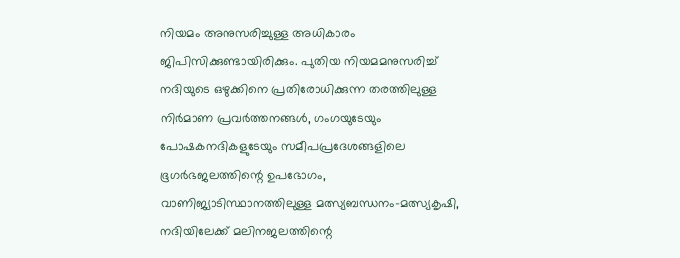നിയമം അനുസരിച്ചുള്ള അധികാരം ജിപിസിക്കുണ്ടായിരിക്കും. പുതിയ നിയമമനുസരിച്ച് നദിയുടെ ഒഴുക്കിനെ പ്രതിരോധിക്കുന്ന തരത്തിലുള്ള നിർമാണ പ്രവർത്തനങ്ങൾ, ഗംഗയുടേയും പോഷകനദികളുടേയും സമീപപ്രദേശങ്ങളിലെ ഭൂഗർഭജലത്തിന്റെ ഉപഭോഗം, വാണിജ്യാടിസ്ഥാനത്തിലുള്ള മത്സ്യബന്ധനം-മത്സ്യകൃഷി, നദിയിലേക്ക് മലിനജലത്തിന്റെ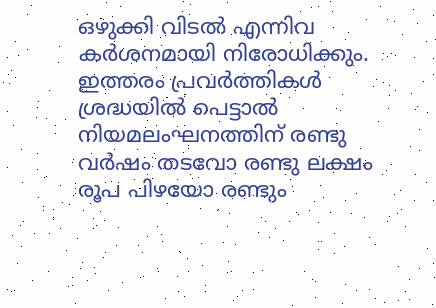ഒഴുക്കി വിടൽ എന്നിവ കർശനമായി നിരോധിക്കും. ഇത്തരം പ്രവർത്തികൾ ശ്രദ്ധയിൽ പെട്ടാൽ നിയമലംഘനത്തിന് രണ്ടു വർഷം തടവോ രണ്ടു ലക്ഷം രൂപ പിഴയോ രണ്ടും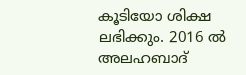കൂടിയോ ശിക്ഷ ലഭിക്കും. 2016 ൽ അലഹബാദ്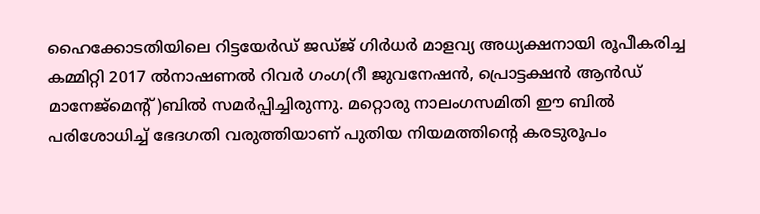ഹൈക്കോടതിയിലെ റിട്ടയേർഡ് ജഡ്ജ് ഗിർധർ മാളവ്യ അധ്യക്ഷനായി രൂപീകരിച്ച കമ്മിറ്റി 2017 ൽനാഷണൽ റിവർ ഗംഗ(റീ ജുവനേഷൻ, പ്രൊട്ടക്ഷൻ ആൻഡ് മാനേജ്മെന്റ്)ബിൽ സമർപ്പിച്ചിരുന്നു. മറ്റൊരു നാലംഗസമിതി ഈ ബിൽ പരിശോധിച്ച് ഭേദഗതി വരുത്തിയാണ് പുതിയ നിയമത്തിന്റെ കരടുരൂപം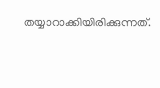തയ്യാറാക്കിയിരിക്കുന്നത്.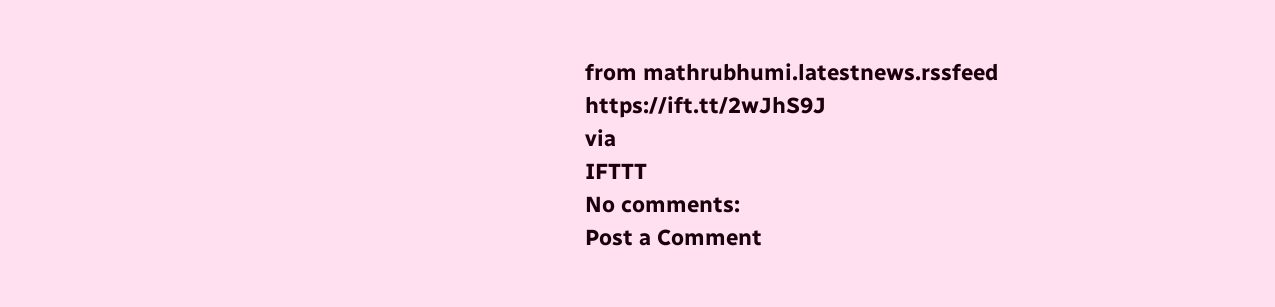from mathrubhumi.latestnews.rssfeed https://ift.tt/2wJhS9J
via
IFTTT
No comments:
Post a Comment